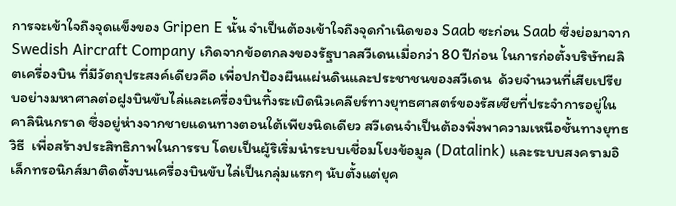การจะเข้าใจถึงจุดแข็งของ Gripen E นั้น จำเป็นต้องเข้าใจถึงจุดกำเนิดของ Saab ซะก่อน Saab ซึ่งย่อมาจาก Swedish Aircraft Company เกิดจากข้อตกลงของรัฐบาลสวีเดนเมื่อกว่า 80 ปีก่อน ในการก่อตั้งบริษัทผลิตเครื่องบิน ที่มีวัตถุประสงค์เดียวคือ เพื่อปกป้องผืนแผ่นดินและประชาชนของสวีเดน  ด้วยจำนวนที่เสียเปรียบอย่างมหาศาลต่อฝูงบินขับไล่และเครื่องบินทิ้งระเบิดนิวเคลียร์ทางยุทธศาสตร์ของรัสเซียที่ประจำการอยู่ในคาลินินกราด ซึ่งอยู่ห่างจากชายแดนทางตอนใต้เพียงนิดเดียว สวีเดนจำเป็นต้องพึ่งพาความเหนือชั้นทางยุทธวิธี  เพื่อสร้างประสิทธิภาพในการรบ โดยเป็นผู้ริเริ่มนำระบบเชื่อมโยงข้อมูล (Datalink) และระบบสงครามอิเล็กทรอนิกส์มาติดตั้งบนเครื่องบินขับไล่เป็นกลุ่มแรกๆ นับตั้งแต่ยุค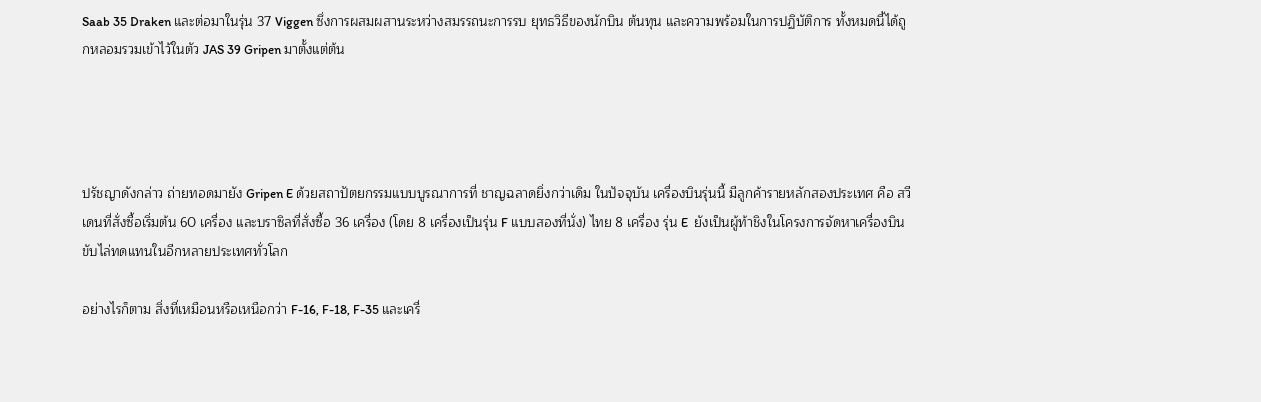Saab 35 Draken และต่อมาในรุ่น 37 Viggen ซึ่งการผสมผสานระหว่างสมรรถนะการรบ ยุทธวิธีของนักบิน ต้นทุน และความพร้อมในการปฏิบัติการ ทั้งหมดนี้ได้ถูกหลอมรวมเข้าไว้ในตัว JAS 39 Gripen มาตั้งแต่ต้น




ปรัชญาดังกล่าว ถ่ายทอดมายัง Gripen E ด้วยสถาปัตยกรรมแบบบูรณาการที่ ชาญฉลาดยิ่งกว่าเดิม ในปัจจุบัน เครื่องบินรุ่นนี้ มีลูกค้ารายหลักสองประเทศ คือ สวีเดนที่สั่งซื้อเริ่มต้น 60 เครื่อง และบราซิลที่สั่งซื้อ 36 เครื่อง (โดย 8 เครื่องเป็นรุ่น F แบบสองที่นั่ง) ไทย 8 เครื่อง รุ่น E  ยังเป็นผู้ท้าชิงในโครงการจัดหาเครื่องบินขับไล่ทดแทนในอีกหลายประเทศทั่วโลก

อย่างไรก็ตาม สิ่งที่เหมือนหรือเหนือกว่า F-16, F-18, F-35 และเครื่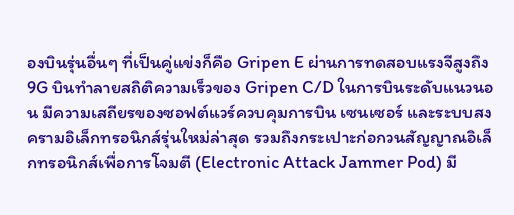องบินรุ่นอื่นๆ ที่เป็นคู่แข่งก็คือ Gripen E ผ่านการทดสอบแรงจีสูงถึง 9G บินทำลายสถิติความเร็วของ Gripen C/D ในการบินระดับแนวนอน มีความเสถียรของซอฟต์แวร์ควบคุมการบิน เซนเซอร์ และระบบสงครามอิเล็กทรอนิกส์รุ่นใหม่ล่าสุด รวมถึงกระเปาะก่อกวนสัญญาณอิเล็กทรอนิกส์เพื่อการโจมตี (Electronic Attack Jammer Pod) มี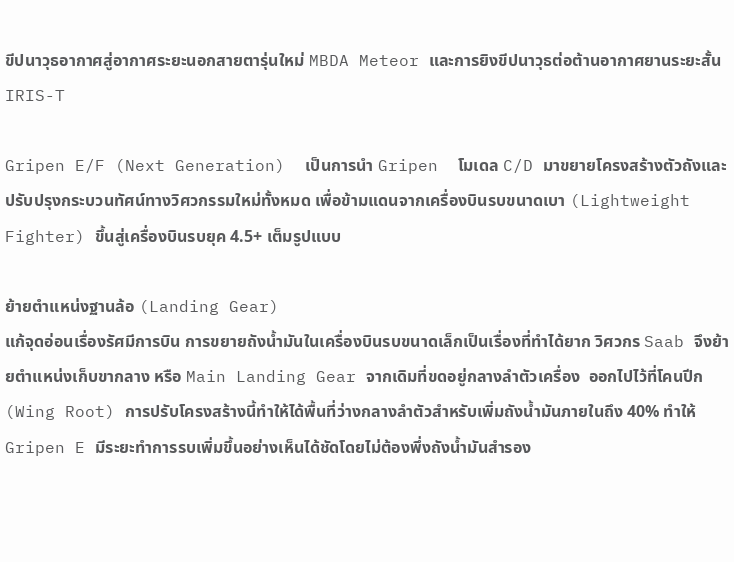ขีปนาวุธอากาศสู่อากาศระยะนอกสายตารุ่นใหม่ MBDA Meteor และการยิงขีปนาวุธต่อต้านอากาศยานระยะสั้น IRIS-T

Gripen E/F (Next Generation)  เป็นการนำ Gripen  โมเดล C/D มาขยายโครงสร้างตัวถังและปรับปรุงกระบวนทัศน์ทางวิศวกรรมใหม่ทั้งหมด เพื่อข้ามแดนจากเครื่องบินรบขนาดเบา (Lightweight Fighter) ขึ้นสู่เครื่องบินรบยุค 4.5+ เต็มรูปแบบ

ย้ายตำแหน่งฐานล้อ (Landing Gear)
แก้จุดอ่อนเรื่องรัศมีการบิน การขยายถังน้ำมันในเครื่องบินรบขนาดเล็กเป็นเรื่องที่ทำได้ยาก วิศวกร Saab จึงย้ายตำแหน่งเก็บขากลาง หรือ Main Landing Gear จากเดิมที่ขดอยู่กลางลำตัวเครื่อง  ออกไปไว้ที่โคนปีก (Wing Root) การปรับโครงสร้างนี้ทำให้ได้พื้นที่ว่างกลางลำตัวสำหรับเพิ่มถังน้ำมันภายในถึง 40% ทำให้ Gripen E มีระยะทำการรบเพิ่มขึ้นอย่างเห็นได้ชัดโดยไม่ต้องพึ่งถังน้ำมันสำรอง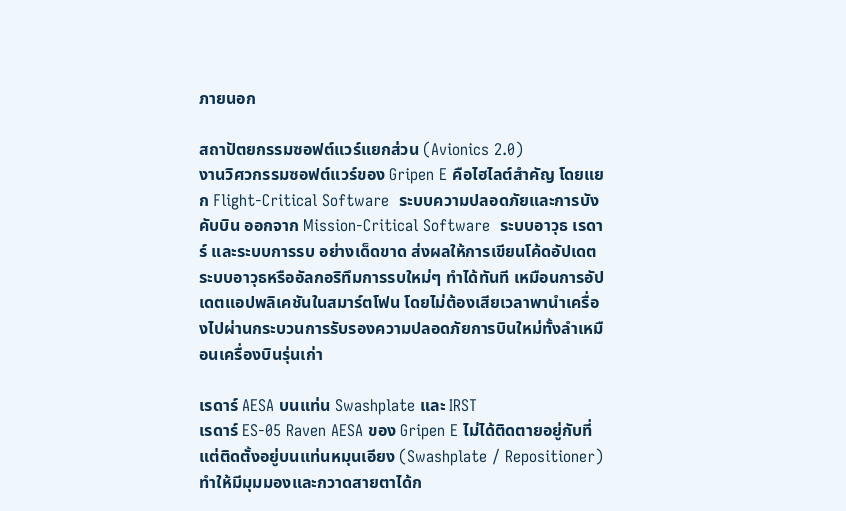ภายนอก

สถาปัตยกรรมซอฟต์แวร์แยกส่วน (Avionics 2.0)
งานวิศวกรรมซอฟต์แวร์ของ Gripen E คือไฮไลต์สำคัญ โดยแยก Flight-Critical Software  ระบบความปลอดภัยและการบังคับบิน ออกจาก Mission-Critical Software  ระบบอาวุธ เรดาร์ และระบบการรบ อย่างเด็ดขาด ส่งผลให้การเขียนโค้ดอัปเดตระบบอาวุธหรืออัลกอริทึมการรบใหม่ๆ ทำได้ทันที เหมือนการอัปเดตแอปพลิเคชันในสมาร์ตโฟน โดยไม่ต้องเสียเวลาพานำเครื่องไปผ่านกระบวนการรับรองความปลอดภัยการบินใหม่ทั้งลำเหมือนเครื่องบินรุ่นเก่า

เรดาร์ AESA บนแท่น Swashplate และ IRST
เรดาร์ ES-05 Raven AESA ของ Gripen E ไม่ได้ติดตายอยู่กับที่ แต่ติดตั้งอยู่บนแท่นหมุนเอียง (Swashplate / Repositioner) ทำให้มีมุมมองและกวาดสายตาได้ก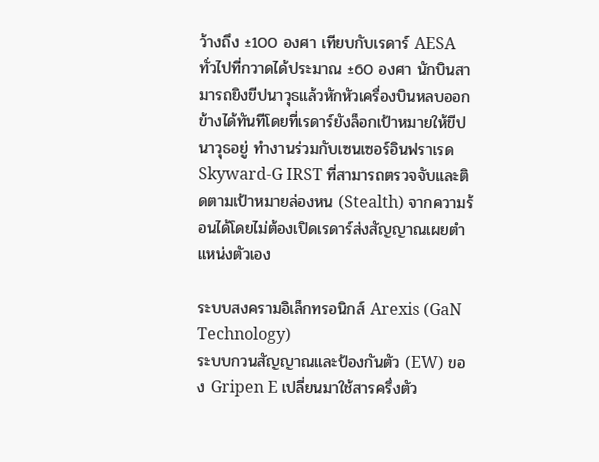ว้างถึง ±100 องศา เทียบกับเรดาร์ AESA ทั่วไปที่กวาดได้ประมาณ ±60 องศา นักบินสามารถยิงขีปนาวุธแล้วหักหัวเครื่องบินหลบออกข้างได้ทันทีโดยที่เรดาร์ยังล็อกเป้าหมายให้ขีปนาวุธอยู่ ทำงานร่วมกับเซนเซอร์อินฟราเรด Skyward-G IRST ที่สามารถตรวจจับและติดตามเป้าหมายล่องหน (Stealth) จากความร้อนได้โดยไม่ต้องเปิดเรดาร์ส่งสัญญาณเผยตำแหน่งตัวเอง

ระบบสงครามอิเล็กทรอนิกส์ Arexis (GaN Technology)
ระบบกวนสัญญาณและป้องกันตัว (EW) ของ Gripen E เปลี่ยนมาใช้สารครึ่งตัว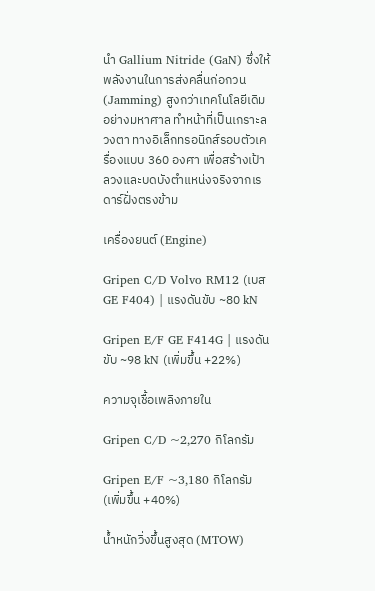นำ Gallium Nitride (GaN) ซึ่งให้พลังงานในการส่งคลื่นก่อกวน (Jamming) สูงกว่าเทคโนโลยีเดิมอย่างมหาศาล ทำหน้าที่เป็นเกราะลวงตา ทางอิเล็กทรอนิกส์รอบตัวเครื่องแบบ 360 องศา เพื่อสร้างเป้าลวงและบดบังตำแหน่งจริงจากเรดาร์ฝั่งตรงข้าม

เครื่องยนต์ (Engine)

Gripen C/D Volvo RM12 (เบส GE F404) | แรงดันขับ ~80 kN

Gripen E/F GE F414G | แรงดันขับ ~98 kN (เพิ่มขึ้น +22%)

ความจุเชื้อเพลิงภายใน

Gripen C/D ~2,270 กิโลกรัม

Gripen E/F ~3,180 กิโลกรัม (เพิ่มขึ้น +40%)

น้ำหนักวิ่งขึ้นสูงสุด (MTOW)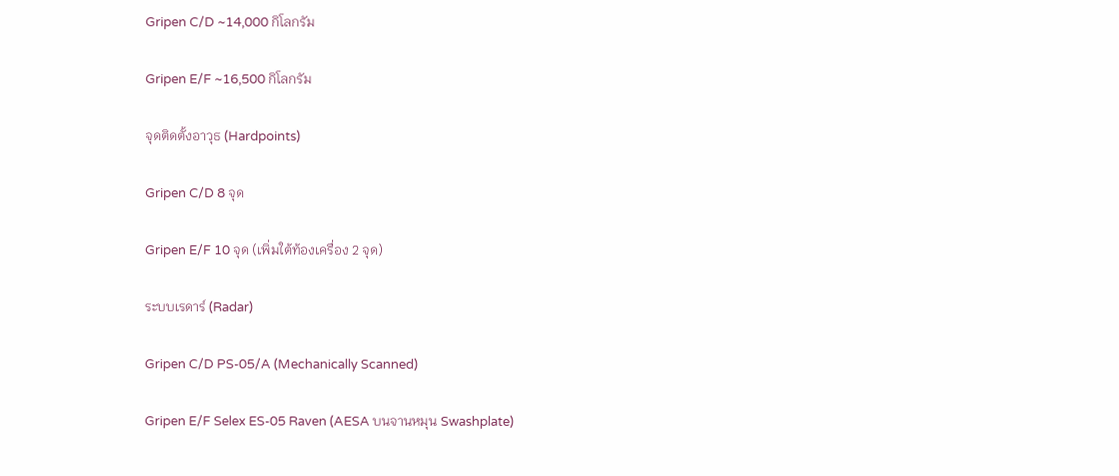Gripen C/D ~14,000 กิโลกรัม

Gripen E/F ~16,500 กิโลกรัม

จุดติดตั้งอาวุธ (Hardpoints)

Gripen C/D 8 จุด

Gripen E/F 10 จุด (เพิ่มใต้ท้องเครื่อง 2 จุด)

ระบบเรดาร์ (Radar)

Gripen C/D PS-05/A (Mechanically Scanned)

Gripen E/F Selex ES-05 Raven (AESA บนจานหมุน Swashplate)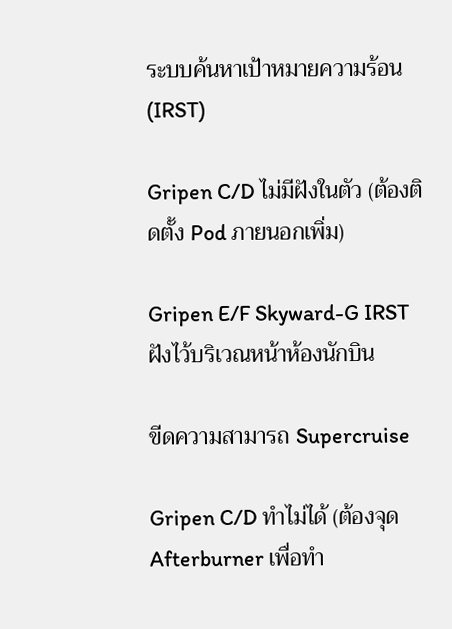ระบบค้นหาเป้าหมายความร้อน (IRST)

Gripen C/D ไม่มีฝังในตัว (ต้องติดตั้ง Pod ภายนอกเพิ่ม)

Gripen E/F Skyward-G IRST ฝังไว้บริเวณหน้าห้องนักบิน

ขีดความสามารถ Supercruise

Gripen C/D ทำไม่ได้ (ต้องจุด Afterburner เพื่อทำ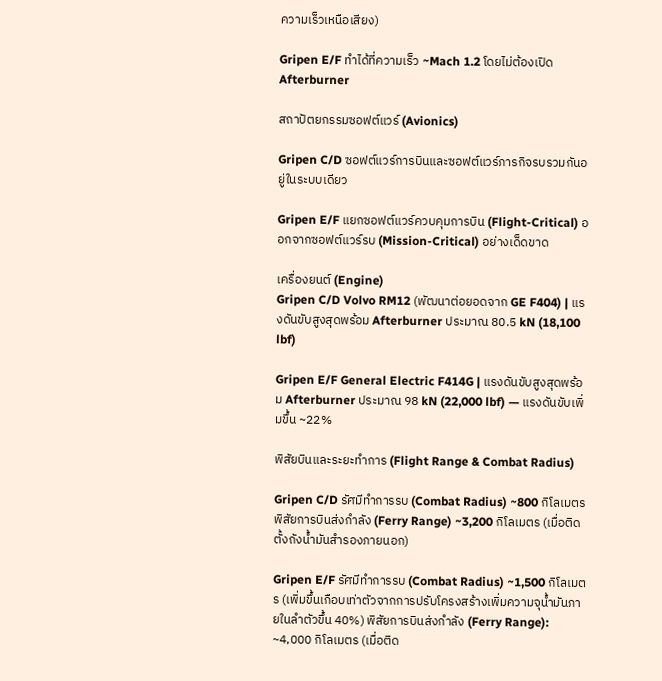ความเร็วเหนือเสียง)

Gripen E/F ทำได้ที่ความเร็ว ~Mach 1.2 โดยไม่ต้องเปิด Afterburner

สถาปัตยกรรมซอฟต์แวร์ (Avionics)

Gripen C/D ซอฟต์แวร์การบินและซอฟต์แวร์ภารกิจรบรวมกันอยู่ในระบบเดียว

Gripen E/F แยกซอฟต์แวร์ควบคุมการบิน (Flight-Critical) ออกจากซอฟต์แวร์รบ (Mission-Critical) อย่างเด็ดขาด

เครื่องยนต์ (Engine)
Gripen C/D Volvo RM12 (พัฒนาต่อยอดจาก GE F404) | แรงดันขับสูงสุดพร้อม Afterburner ประมาณ 80.5 kN (18,100 lbf)

Gripen E/F General Electric F414G | แรงดันขับสูงสุดพร้อม Afterburner ประมาณ 98 kN (22,000 lbf) — แรงดันขับเพิ่มขึ้น ~22%

พิสัยบินและระยะทำการ (Flight Range & Combat Radius)

Gripen C/D รัศมีทำการรบ (Combat Radius) ~800 กิโลเมตร พิสัยการบินส่งกำลัง (Ferry Range) ~3,200 กิโลเมตร (เมื่อติดตั้งถังน้ำมันสำรองภายนอก)

Gripen E/F รัศมีทำการรบ (Combat Radius) ~1,500 กิโลเมตร (เพิ่มขึ้นเกือบเท่าตัวจากการปรับโครงสร้างเพิ่มความจุน้ำมันภายในลำตัวขึ้น 40%) พิสัยการบินส่งกำลัง (Ferry Range): ~4,000 กิโลเมตร (เมื่อติด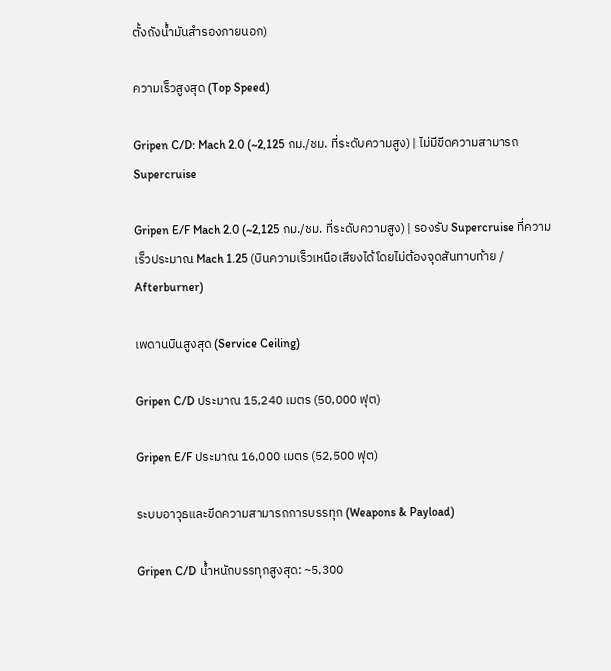ตั้งถังน้ำมันสำรองภายนอก)

ความเร็วสูงสุด (Top Speed)

Gripen C/D: Mach 2.0 (~2,125 กม./ชม. ที่ระดับความสูง) | ไม่มีขีดความสามารถ Supercruise

Gripen E/F Mach 2.0 (~2,125 กม./ชม. ที่ระดับความสูง) | รองรับ Supercruise ที่ความเร็วประมาณ Mach 1.25 (บินความเร็วเหนือเสียงได้โดยไม่ต้องจุดสันทาบท้าย / Afterburner)

เพดานบินสูงสุด (Service Ceiling)

Gripen C/D ประมาณ 15,240 เมตร (50,000 ฟุต)

Gripen E/F ประมาณ 16,000 เมตร (52,500 ฟุต)

ระบบอาวุธและขีดความสามารถการบรรทุก (Weapons & Payload)

Gripen C/D น้ำหนักบรรทุกสูงสุด: ~5,300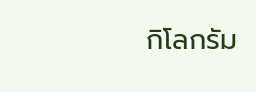กิโลกรัม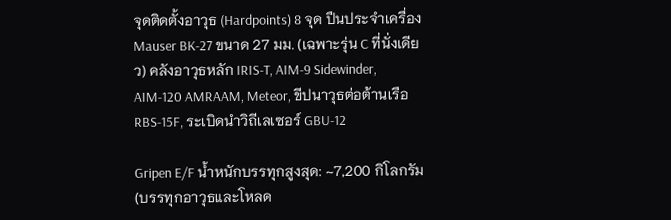จุดติดตั้งอาวุธ (Hardpoints) 8 จุด ปืนประจำเครื่อง Mauser BK-27 ขนาด 27 มม. (เฉพาะรุ่น C ที่นั่งเดียว) คลังอาวุธหลัก IRIS-T, AIM-9 Sidewinder, AIM-120 AMRAAM, Meteor, ขีปนาวุธต่อต้านเรือ RBS-15F, ระเบิดนำวิถีเลเซอร์ GBU-12

Gripen E/F น้ำหนักบรรทุกสูงสุด: ~7,200 กิโลกรัม (บรรทุกอาวุธและโหลด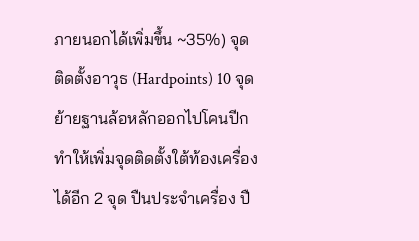ภายนอกได้เพิ่มขึ้น ~35%) จุดติดตั้งอาวุธ (Hardpoints) 10 จุด ย้ายฐานล้อหลักออกไปโคนปีก ทำให้เพิ่มจุดติดตั้งใต้ท้องเครื่องได้อีก 2 จุด ปืนประจำเครื่อง ปื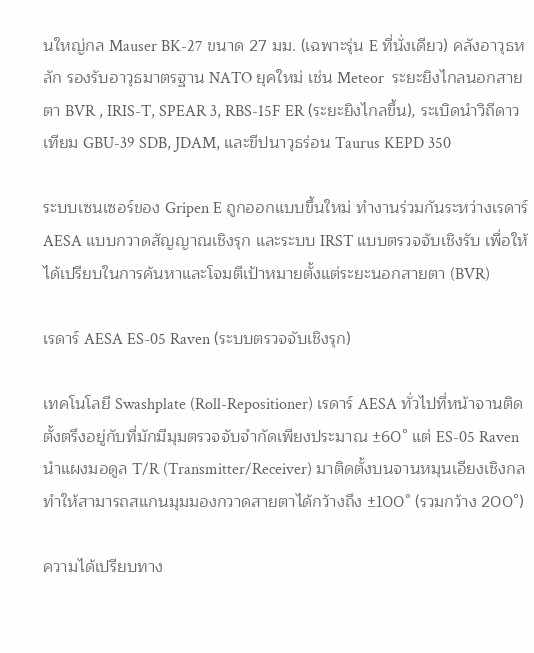นใหญ่กล Mauser BK-27 ขนาด 27 มม. (เฉพาะรุ่น E ที่นั่งเดียว) คลังอาวุธหลัก รองรับอาวุธมาตรฐาน NATO ยุคใหม่ เช่น Meteor  ระยะยิงไกลนอกสายตา BVR , IRIS-T, SPEAR 3, RBS-15F ER (ระยะยิงไกลขึ้น), ระเบิดนำวิถีดาวเทียม GBU-39 SDB, JDAM, และขีปนาวุธร่อน Taurus KEPD 350

ระบบเซนเซอร์ของ Gripen E ถูกออกแบบขึ้นใหม่ ทำงานร่วมกันระหว่างเรดาร์ AESA แบบกวาดสัญญาณเชิงรุก และระบบ IRST แบบตรวจจับเชิงรับ เพื่อให้ได้เปรียบในการค้นหาและโจมตีเป้าหมายตั้งแต่ระยะนอกสายตา (BVR)

เรดาร์ AESA ES-05 Raven (ระบบตรวจจับเชิงรุก)

เทคโนโลยี Swashplate (Roll-Repositioner) เรดาร์ AESA ทั่วไปที่หน้าจานติดตั้งตรึงอยู่กับที่มักมีมุมตรวจจับจำกัดเพียงประมาณ ±60° แต่ ES-05 Raven นำแผงมอดูล T/R (Transmitter/Receiver) มาติดตั้งบนจานหมุนเอียงเชิงกล ทำให้สามารถสแกนมุมมองกวาดสายตาได้กว้างถึง ±100° (รวมกว้าง 200°)

ความได้เปรียบทาง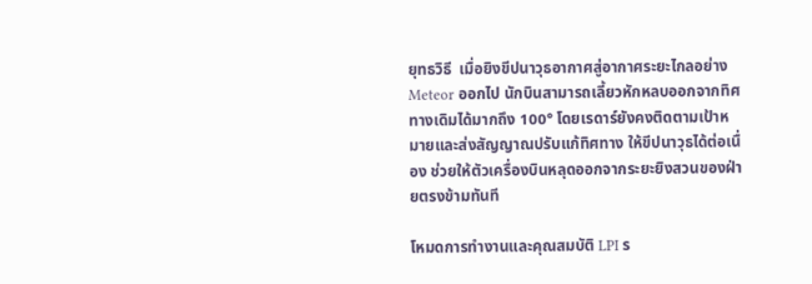ยุทธวิธี  เมื่อยิงขีปนาวุธอากาศสู่อากาศระยะไกลอย่าง Meteor ออกไป นักบินสามารถเลี้ยวหักหลบออกจากทิศทางเดิมได้มากถึง 100° โดยเรดาร์ยังคงติดตามเป้าหมายและส่งสัญญาณปรับแก้ทิศทาง ให้ขีปนาวุธได้ต่อเนื่อง ช่วยให้ตัวเครื่องบินหลุดออกจากระยะยิงสวนของฝ่ายตรงข้ามทันที

โหมดการทำงานและคุณสมบัติ LPI ร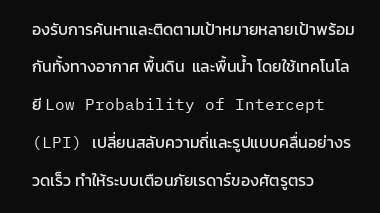องรับการค้นหาและติดตามเป้าหมายหลายเป้าพร้อมกันทั้งทางอากาศ พื้นดิน  และพื้นน้ำ โดยใช้เทคโนโลยี Low Probability of Intercept (LPI) เปลี่ยนสลับความถี่และรูปแบบคลื่นอย่างรวดเร็ว ทำให้ระบบเตือนภัยเรดาร์ของศัตรูตรว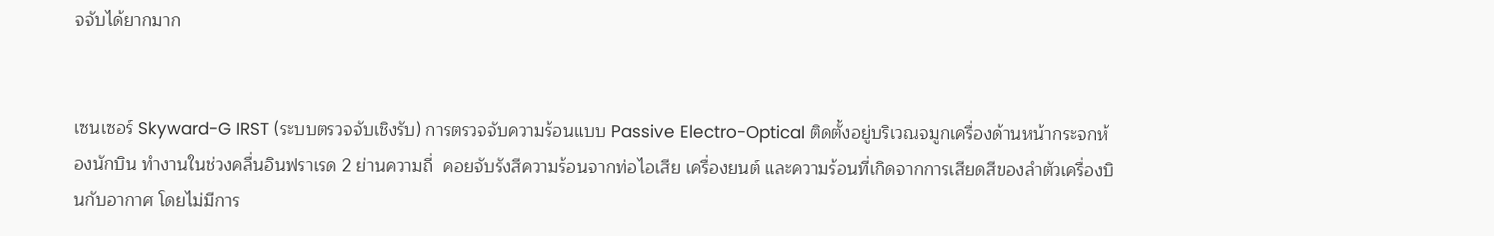จจับได้ยากมาก


เซนเซอร์ Skyward-G IRST (ระบบตรวจจับเชิงรับ) การตรวจจับความร้อนแบบ Passive Electro-Optical ติดตั้งอยู่บริเวณจมูกเครื่องด้านหน้ากระจกห้องนักบิน ทำงานในช่วงคลื่นอินฟราเรด 2 ย่านความถี่  คอยจับรังสีความร้อนจากท่อไอเสีย เครื่องยนต์ และความร้อนที่เกิดจากการเสียดสีของลำตัวเครื่องบินกับอากาศ โดยไม่มีการ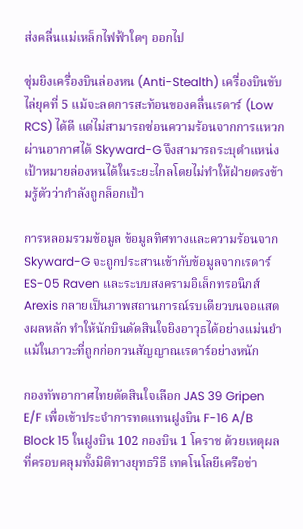ส่งคลื่นแม่เหล็กไฟฟ้าใดๆ ออกไป

ซุ่มยิงเครื่องบินล่องหน (Anti-Stealth) เครื่องบินขับไล่ยุคที่ 5 แม้จะลดการสะท้อนของคลื่นเรดาร์ (Low RCS) ได้ดี แต่ไม่สามารถซ่อนความร้อนจากการแหวกผ่านอากาศได้ Skyward-G จึงสามารถระบุตำแหน่งเป้าหมายล่องหนได้ในระยะไกลโดยไม่ทำให้ฝ่ายตรงข้ามรู้ตัวว่ากำลังถูกล็อกเป้า

การหลอมรวมข้อมูล ข้อมูลทิศทางและความร้อนจาก Skyward-G จะถูกประสานเข้ากับข้อมูลจากเรดาร์ ES-05 Raven และระบบสงครามอิเล็กทรอนิกส์ Arexis กลายเป็นภาพสถานการณ์รบเดียวบนจอแสดงผลหลัก ทำให้นักบินตัดสินใจยิงอาวุธได้อย่างแม่นยำแม้ในภาวะที่ถูกก่อกวนสัญญาณเรดาร์อย่างหนัก

กองทัพอากาศไทยตัดสินใจเลือก JAS 39 Gripen E/F เพื่อเข้าประจำการทดแทนฝูงบิน F-16 A/B Block 15 ในฝูงบิน 102 กองบิน 1 โคราช ด้วยเหตุผลที่ครอบคลุมทั้งมิติทางยุทธวิธี เทคโนโลยีเครือข่า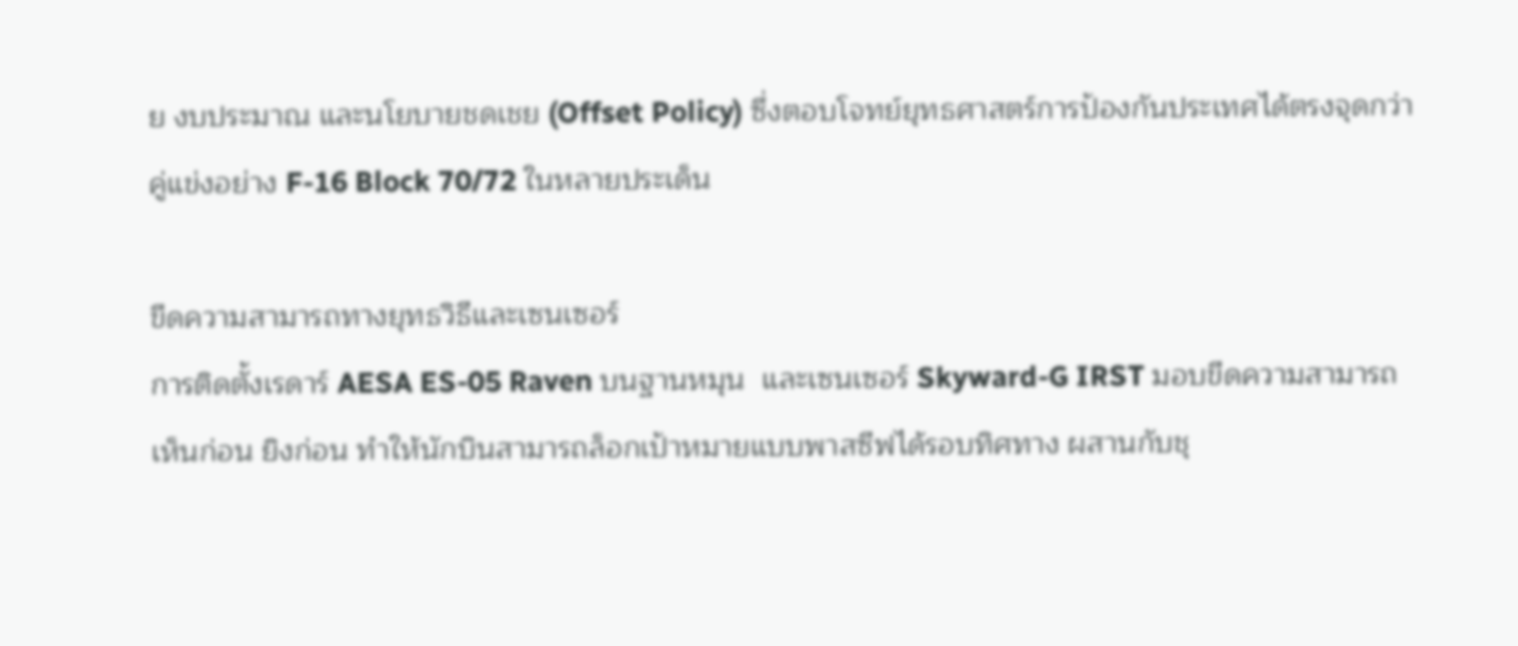ย งบประมาณ และนโยบายชดเชย (Offset Policy) ซึ่งตอบโจทย์ยุทธศาสตร์การป้องกันประเทศได้ตรงจุดกว่าคู่แข่งอย่าง F-16 Block 70/72 ในหลายประเด็น

ขีดความสามารถทางยุทธวิธีและเซนเซอร์
การติดตั้งเรดาร์ AESA ES-05 Raven บนฐานหมุน  และเซนเซอร์ Skyward-G IRST มอบขีดความสามารถเห็นก่อน ยิงก่อน ทำให้นักบินสามารถล็อกเป้าหมายแบบพาสซีฟได้รอบทิศทาง ผสานกับชุ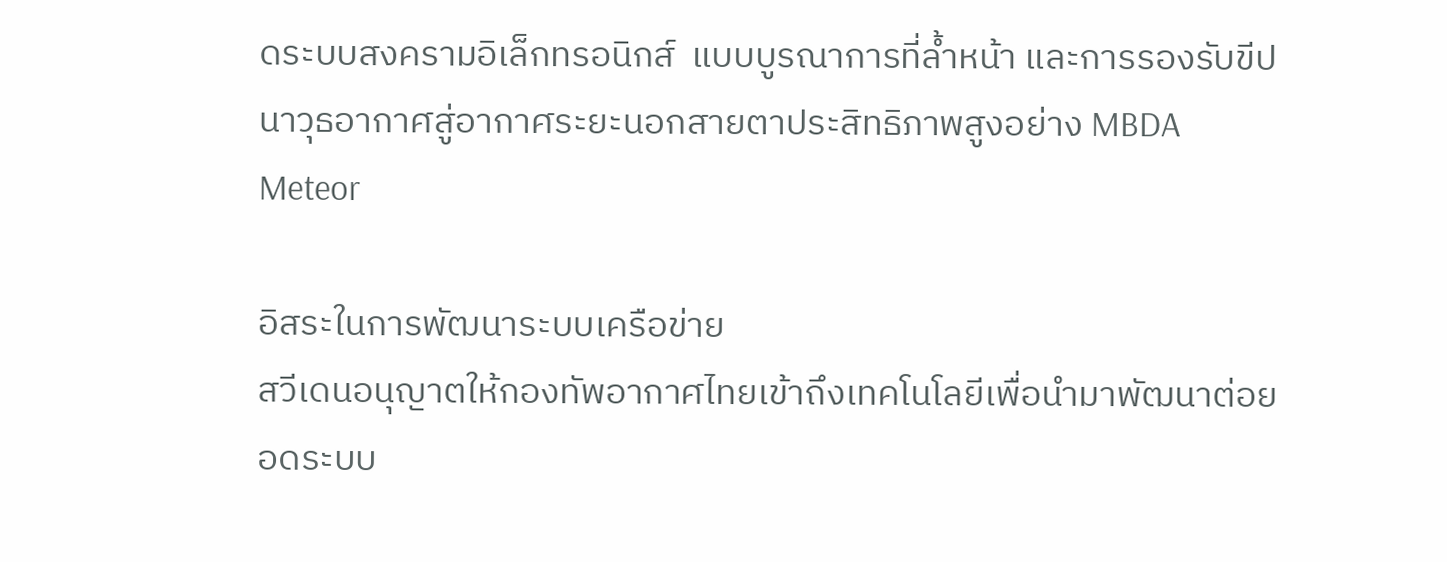ดระบบสงครามอิเล็กทรอนิกส์  แบบบูรณาการที่ล้ำหน้า และการรองรับขีปนาวุธอากาศสู่อากาศระยะนอกสายตาประสิทธิภาพสูงอย่าง MBDA Meteor

อิสระในการพัฒนาระบบเครือข่าย
สวีเดนอนุญาตให้กองทัพอากาศไทยเข้าถึงเทคโนโลยีเพื่อนำมาพัฒนาต่อยอดระบบ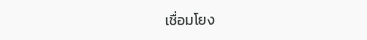เชื่อมโยง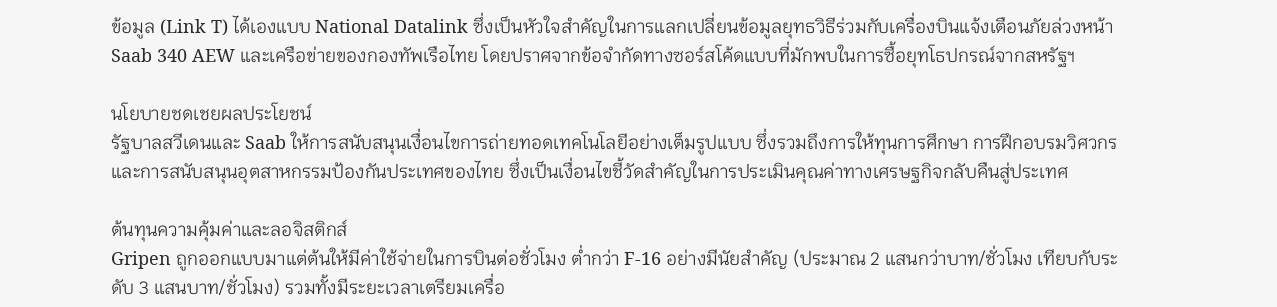ข้อมูล (Link T) ได้เองแบบ National Datalink ซึ่งเป็นหัวใจสำคัญในการแลกเปลี่ยนข้อมูลยุทธวิธีร่วมกับเครื่องบินแจ้งเตือนภัยล่วงหน้า Saab 340 AEW และเครือข่ายของกองทัพเรือไทย โดยปราศจากข้อจำกัดทางซอร์สโค้ดแบบที่มักพบในการซื้อยุทโธปกรณ์จากสหรัฐฯ

นโยบายชดเชยผลประโยชน์
รัฐบาลสวีเดนและ Saab ให้การสนับสนุนเงื่อนไขการถ่ายทอดเทคโนโลยีอย่างเต็มรูปแบบ ซึ่งรวมถึงการให้ทุนการศึกษา การฝึกอบรมวิศวกร และการสนับสนุนอุตสาหกรรมป้องกันประเทศของไทย ซึ่งเป็นเงื่อนไขชี้วัดสำคัญในการประเมินคุณค่าทางเศรษฐกิจกลับคืนสู่ประเทศ

ต้นทุนความคุ้มค่าและลอจิสติกส์
Gripen ถูกออกแบบมาแต่ต้นให้มีค่าใช้จ่ายในการบินต่อชั่วโมง ต่ำกว่า F-16 อย่างมีนัยสำคัญ (ประมาณ 2 แสนกว่าบาท/ชั่วโมง เทียบกับระดับ 3 แสนบาท/ชั่วโมง) รวมทั้งมีระยะเวลาเตรียมเครื่อ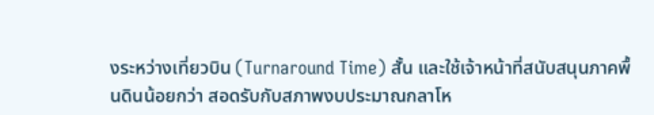งระหว่างเที่ยวบิน (Turnaround Time) สั้น และใช้เจ้าหน้าที่สนับสนุนภาคพื้นดินน้อยกว่า สอดรับกับสภาพงบประมาณกลาโห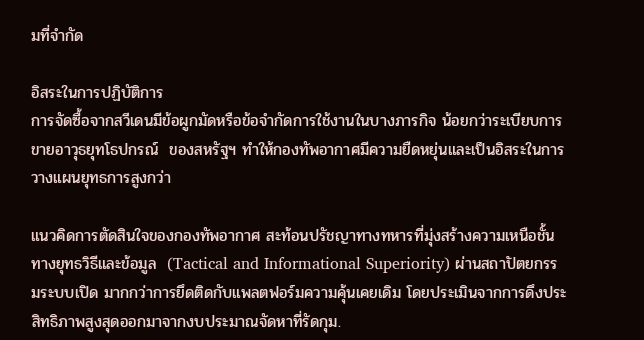มที่จำกัด

อิสระในการปฏิบัติการ
การจัดซื้อจากสวีเดนมีข้อผูกมัดหรือข้อจำกัดการใช้งานในบางภารกิจ น้อยกว่าระเบียบการขายอาวุธยุทโธปกรณ์  ของสหรัฐฯ ทำให้กองทัพอากาศมีความยืดหยุ่นและเป็นอิสระในการวางแผนยุทธการสูงกว่า

แนวคิดการตัดสินใจของกองทัพอากาศ สะท้อนปรัชญาทางทหารที่มุ่งสร้างความเหนือชั้นทางยุทธวิธีและข้อมูล  (Tactical and Informational Superiority) ผ่านสถาปัตยกรรมระบบเปิด มากกว่าการยึดติดกับแพลตฟอร์มความคุ้นเคยเดิม โดยประเมินจากการดึงประสิทธิภาพสูงสุดออกมาจากงบประมาณจัดหาที่รัดกุม.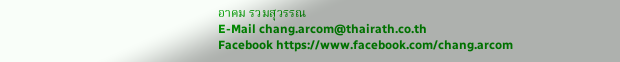อาคม รวมสุวรรณ
E-Mail chang.arcom@thairath.co.th
Facebook https://www.facebook.com/chang.arcom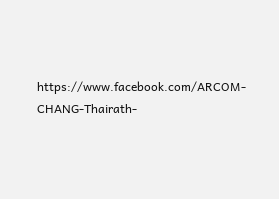https://www.facebook.com/ARCOM-CHANG-Thairath-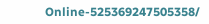Online-525369247505358/